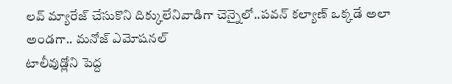లవ్ మ్యారేజ్ చేసుకొని దిక్కులేనివాడిగా చెన్నైలో..పవన్ కల్యాణ్ ఒక్కడే అలా అండగా.. మనోజ్ ఎమోషనల్
టాలీవుడ్లోని పెద్ద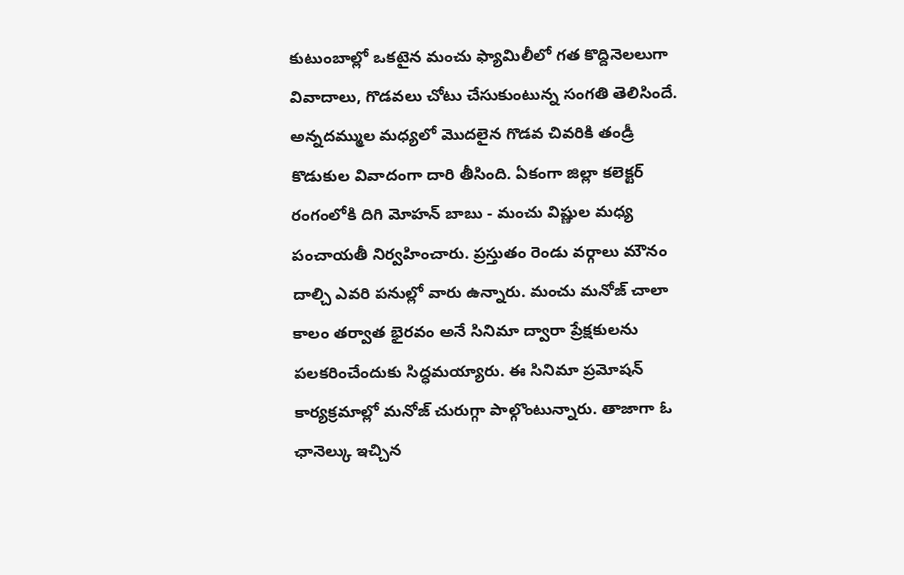కుటుంబాల్లో ఒకటైన మంచు ఫ్యామిలీలో గత కొద్దినెలలుగా వివాదాలు, గొడవలు చోటు చేసుకుంటున్న సంగతి తెలిసిందే. అన్నదమ్ముల మధ్యలో మొదలైన గొడవ చివరికి తండ్రీ కొడుకుల వివాదంగా దారి తీసింది. ఏకంగా జిల్లా కలెక్టర్ రంగంలోకి దిగి మోహన్ బాబు - మంచు విష్ణుల మధ్య పంచాయతీ నిర్వహించారు. ప్రస్తుతం రెండు వర్గాలు మౌనం దాల్చి ఎవరి పనుల్లో వారు ఉన్నారు. మంచు మనోజ్ చాలా కాలం తర్వాత భైరవం అనే సినిమా ద్వారా ప్రేక్షకులను పలకరించేందుకు సిద్ధమయ్యారు. ఈ సినిమా ప్రమోషన్ కార్యక్రమాల్లో మనోజ్ చురుగ్గా పాల్గొంటున్నారు. తాజాగా ఓ ఛానెల్కు ఇచ్చిన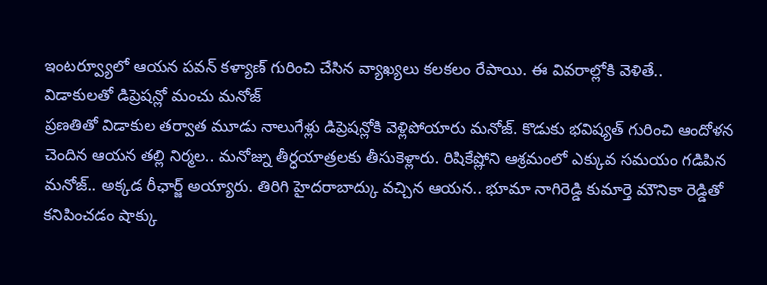ఇంటర్వ్యూలో ఆయన పవన్ కళ్యాణ్ గురించి చేసిన వ్యాఖ్యలు కలకలం రేపాయి. ఈ వివరాల్లోకి వెళితే..
విడాకులతో డిప్రెషన్లో మంచు మనోజ్
ప్రణతితో విడాకుల తర్వాత మూడు నాలుగేళ్లు డిప్రెషన్లోకి వెళ్లిపోయారు మనోజ్. కొడుకు భవిష్యత్ గురించి ఆందోళన చెందిన ఆయన తల్లి నిర్మల.. మనోజ్ను తీర్ధయాత్రలకు తీసుకెళ్లారు. రిషికేష్లోని ఆశ్రమంలో ఎక్కువ సమయం గడిపిన మనోజ్.. అక్కడ రీఛార్జ్ అయ్యారు. తిరిగి హైదరాబాద్కు వచ్చిన ఆయన.. భూమా నాగిరెడ్డి కుమార్తె మౌనికా రెడ్డితో కనిపించడం షాక్కు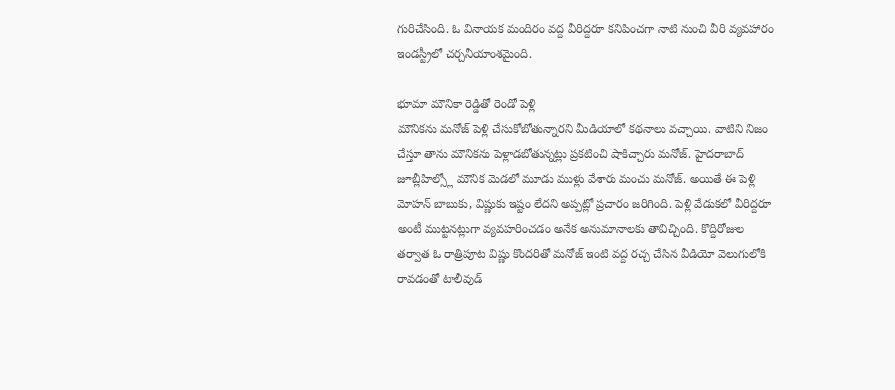గురిచేసింది. ఓ వినాయక మందిరం వద్ద వీరిద్దరూ కనిపించగా నాటి నుంచి వీరి వ్యవహారం ఇండస్ట్రీలో చర్చనీయాంశమైంది.

భూమా మౌనికా రెడ్డితో రెండో పెళ్లి
మౌనికను మనోజ్ పెళ్లి చేసుకోబోతున్నారని మీడియాలో కథనాలు వచ్చాయి. వాటిని నిజం చేస్తూ తాను మౌనికను పెళ్లాడబోతున్నట్లు ప్రకటించి షాకిచ్చారు మనోజ్. హైదరాబాద్ జూబ్లీహిల్స్లో మౌనిక మెడలో మూడు ముళ్లు వేశారు మంచు మనోజ్. అయితే ఈ పెళ్లి మోహన్ బాబుకు, విష్ణుకు ఇష్టం లేదని అప్పట్లో ప్రచారం జరిగింది. పెళ్లి వేడుకలో వీరిద్దరూ అంటీ ముట్టనట్లుగా వ్యవహరించడం అనేక అనుమానాలకు తావిచ్చింది. కొద్దిరోజుల తర్వాత ఓ రాత్రిపూట విష్ణు కొందరితో మనోజ్ ఇంటి వద్ద రచ్చ చేసిన వీడియో వెలుగులోకి రావడంతో టాలీవుడ్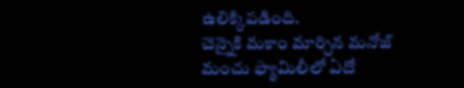ఉలిక్కిపడింది.
చెన్నైకి మకాం మార్చిన మనోజ్
మంచు ఫ్యామిలీలో ఏదో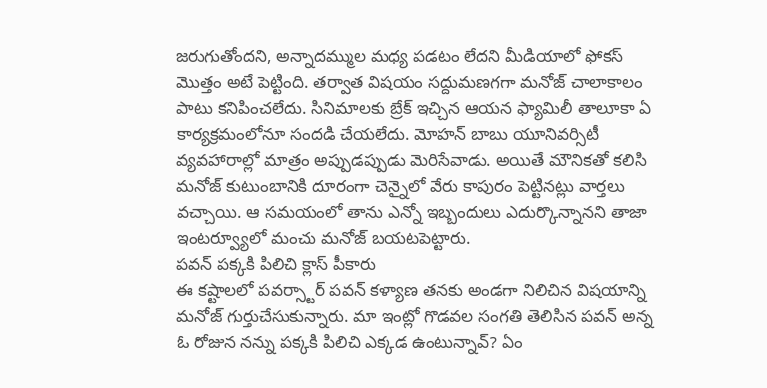జరుగుతోందని, అన్నాదమ్ముల మధ్య పడటం లేదని మీడియాలో ఫోకస్ మొత్తం అటే పెట్టింది. తర్వాత విషయం సద్దుమణగగా మనోజ్ చాలాకాలం పాటు కనిపించలేదు. సినిమాలకు బ్రేక్ ఇచ్చిన ఆయన ఫ్యామిలీ తాలూకా ఏ కార్యక్రమంలోనూ సందడి చేయలేదు. మోహన్ బాబు యూనివర్సిటీ వ్యవహారాల్లో మాత్రం అప్పుడప్పుడు మెరిసేవాడు. అయితే మౌనికతో కలిసి మనోజ్ కుటుంబానికి దూరంగా చెన్నైలో వేరు కాపురం పెట్టినట్లు వార్తలు వచ్చాయి. ఆ సమయంలో తాను ఎన్నో ఇబ్బందులు ఎదుర్కొన్నానని తాజా ఇంటర్వ్యూలో మంచు మనోజ్ బయటపెట్టారు.
పవన్ పక్కకి పిలిచి క్లాస్ పీకారు
ఈ కష్టాలలో పవర్స్టార్ పవన్ కళ్యాణ తనకు అండగా నిలిచిన విషయాన్ని మనోజ్ గుర్తుచేసుకున్నారు. మా ఇంట్లో గొడవల సంగతి తెలిసిన పవన్ అన్న ఓ రోజున నన్ను పక్కకి పిలిచి ఎక్కడ ఉంటున్నావ్? ఏం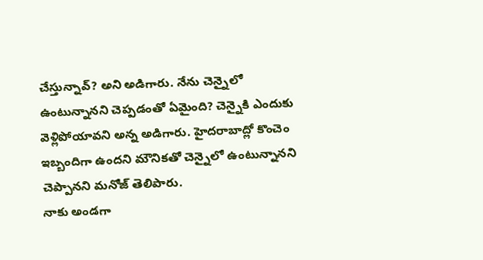చేస్తున్నావ్? అని అడిగారు. నేను చెన్నైలో ఉంటున్నానని చెప్పడంతో ఏమైంది? చెన్నైకి ఎందుకు వెళ్లిపోయావని అన్న అడిగారు. హైదరాబాద్లో కొంచెం ఇబ్బందిగా ఉందని మౌనికతో చెన్నైలో ఉంటున్నానని చెప్పానని మనోజ్ తెలిపారు.
నాకు అండగా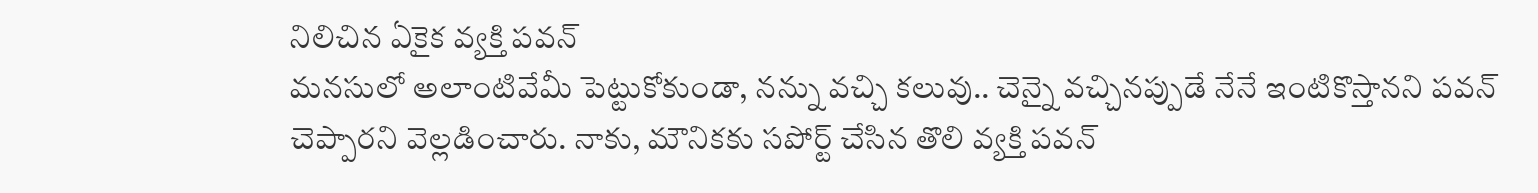నిలిచిన ఏకైక వ్యక్తి పవన్
మనసులో అలాంటివేమీ పెట్టుకోకుండా, నన్ను వచ్చి కలువు.. చెన్నై వచ్చినప్పుడే నేనే ఇంటికొస్తానని పవన్ చెప్పారని వెల్లడించారు. నాకు, మౌనికకు సపోర్ట్ చేసిన తొలి వ్యక్తి పవన్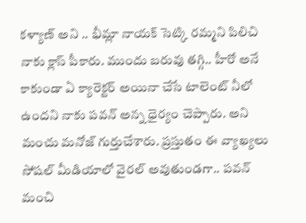కళ్యాణ్ అని .. భీమ్లా నాయక్ సెట్కి రమ్మని పిలిచి నాకు క్లాస్ పీకారు. ముందు బరువు తగ్గి.. హీరో అనే కాకుండా ఏ క్యారెక్టర్ అయినా చేసే టాలెంట్ నీలో ఉందని నాకు పవన్ అన్న ధైర్యం చెప్పారు. అని మంచు మనోజ్ గుర్తుచేశారు. ప్రస్తుతం ఈ వ్యాఖ్యలు సోషల్ మీడియాలో వైరల్ అవుతుండగా.. పవన్ మంచి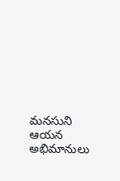మనసుని ఆయన అభిమానులు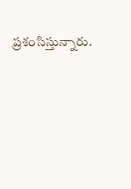ప్రశంసిస్తున్నారు.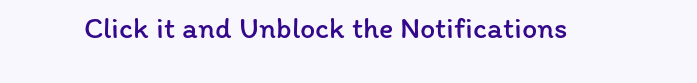Click it and Unblock the Notifications